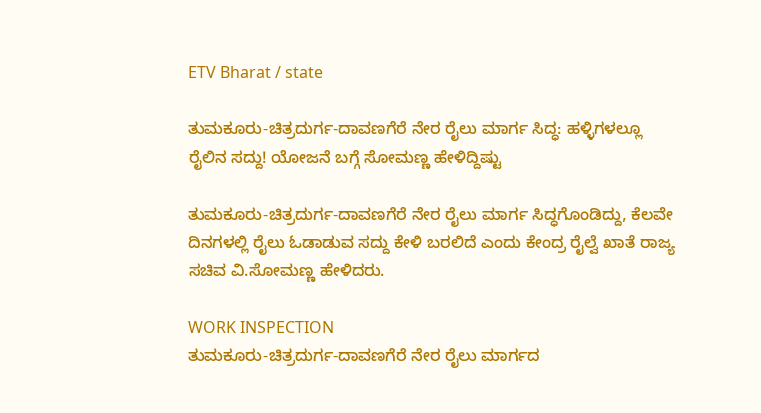ETV Bharat / state

ತುಮಕೂರು-ಚಿತ್ರದುರ್ಗ-ದಾವಣಗೆರೆ ನೇರ ರೈಲು ಮಾರ್ಗ ಸಿದ್ಧ: ಹಳ್ಳಿಗಳಲ್ಲೂ ರೈಲಿನ ಸದ್ದು! ಯೋಜನೆ ಬಗ್ಗೆ ಸೋಮಣ್ಣ ಹೇಳಿದ್ದಿಷ್ಟು

ತುಮಕೂರು-ಚಿತ್ರದುರ್ಗ-ದಾವಣಗೆರೆ ನೇರ ರೈಲು ಮಾರ್ಗ ಸಿದ್ಧಗೊಂಡಿದ್ದು, ಕೆಲವೇ ದಿನಗಳಲ್ಲಿ ರೈಲು ಓಡಾಡುವ ಸದ್ದು ಕೇಳಿ ಬರಲಿದೆ ಎಂದು ಕೇಂದ್ರ ರೈಲ್ವೆ ಖಾತೆ ರಾಜ್ಯ ಸಚಿವ ವಿ.ಸೋಮಣ್ಣ ಹೇಳಿದರು.

WORK INSPECTION
ತುಮಕೂರು-ಚಿತ್ರದುರ್ಗ-ದಾವಣಗೆರೆ ನೇರ ರೈಲು ಮಾರ್ಗದ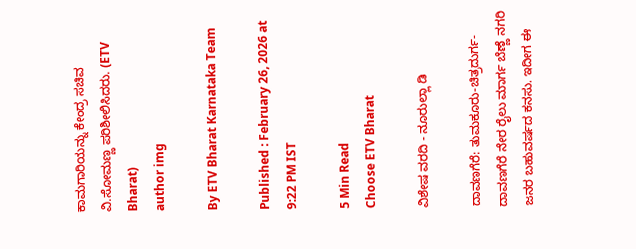ಕಾಮಗಾರಿಯನ್ನು ಕೇಂದ್ರ ಸಚಿವ ವಿ.ಸೋಮಣ್ಣ ಪರಿಶೀಲಿಸಿದರು. (ETV Bharat)
author img

By ETV Bharat Karnataka Team

Published : February 26, 2026 at 9:22 PM IST

5 Min Read
Choose ETV Bharat

ವಿಶೇಷ ವರದಿ - ನೂರುಲ್ಲಾ ಡಿ

ದಾವಣಗೆರೆ: ತುಮಕೂರು-ಚಿತ್ರದುರ್ಗ-ದಾವಣಗೆರೆ ನೇರ ರೈಲು ಮಾರ್ಗ ಬೆಣ್ಣೆ ನಗರಿ ಜನರ ಬಹುವರ್ಷದ ಕನಸು. ಇದೀಗ ಈ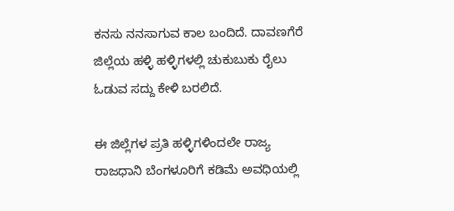ಕನಸು ನನಸಾಗುವ ಕಾಲ ಬಂದಿದೆ. ದಾವಣಗೆರೆ ಜಿಲ್ಲೆಯ ಹಳ್ಳಿ ಹಳ್ಳಿಗಳಲ್ಲಿ ಚುಕುಬುಕು ರೈಲು ಓಡುವ ಸದ್ದು ಕೇಳಿ ಬರಲಿದೆ.

ಈ ಜಿಲ್ಲೆಗಳ ಪ್ರತಿ ಹಳ್ಳಿಗಳಿಂದಲೇ ರಾಜ್ಯ ರಾಜಧಾನಿ ಬೆಂಗಳೂರಿಗೆ ಕಡಿಮೆ ಅವಧಿಯಲ್ಲಿ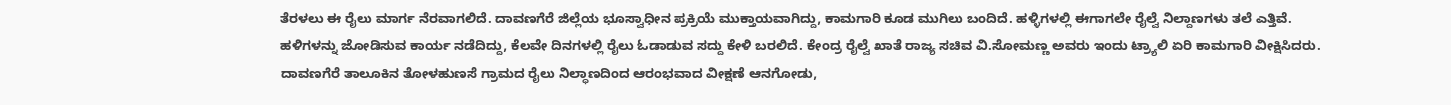ತೆರಳಲು ಈ ರೈಲು ಮಾರ್ಗ ನೆರವಾಗಲಿದೆ. ದಾವಣಗೆರೆ ಜಿಲ್ಲೆಯ ಭೂಸ್ವಾಧೀನ ಪ್ರಕ್ರಿಯೆ ಮುಕ್ತಾಯವಾಗಿದ್ದು, ಕಾಮಗಾರಿ ಕೂಡ ಮುಗಿಲು ಬಂದಿದೆ. ಹಳ್ಳಿಗಳಲ್ಲಿ ಈಗಾಗಲೇ ರೈಲ್ವೆ ನಿಲ್ದಾಣಗಳು ತಲೆ ಎತ್ತಿವೆ. ಹಳಿಗಳನ್ನು ಜೋಡಿಸುವ ಕಾರ್ಯ ನಡೆದಿದ್ದು, ಕೆಲವೇ ದಿನಗಳಲ್ಲಿ ರೈಲು ಓಡಾಡುವ ಸದ್ದು ಕೇಳಿ ಬರಲಿದೆ. ಕೇಂದ್ರ ರೈಲ್ವೆ ಖಾತೆ ರಾಜ್ಯ ಸಚಿವ ವಿ.ಸೋಮಣ್ಣ ಅವರು ಇಂದು ಟ್ರ್ಯಾಲಿ ಏರಿ ಕಾಮಗಾರಿ ವೀಕ್ಷಿಸಿದರು. ದಾವಣಗೆರೆ ತಾಲೂಕಿನ ತೋಳಹುಣಸೆ ಗ್ರಾಮದ ರೈಲು ನಿಲ್ಧಾಣದಿಂದ ಆರಂಭವಾದ ವೀಕ್ಷಣೆ ಆನಗೋಡು,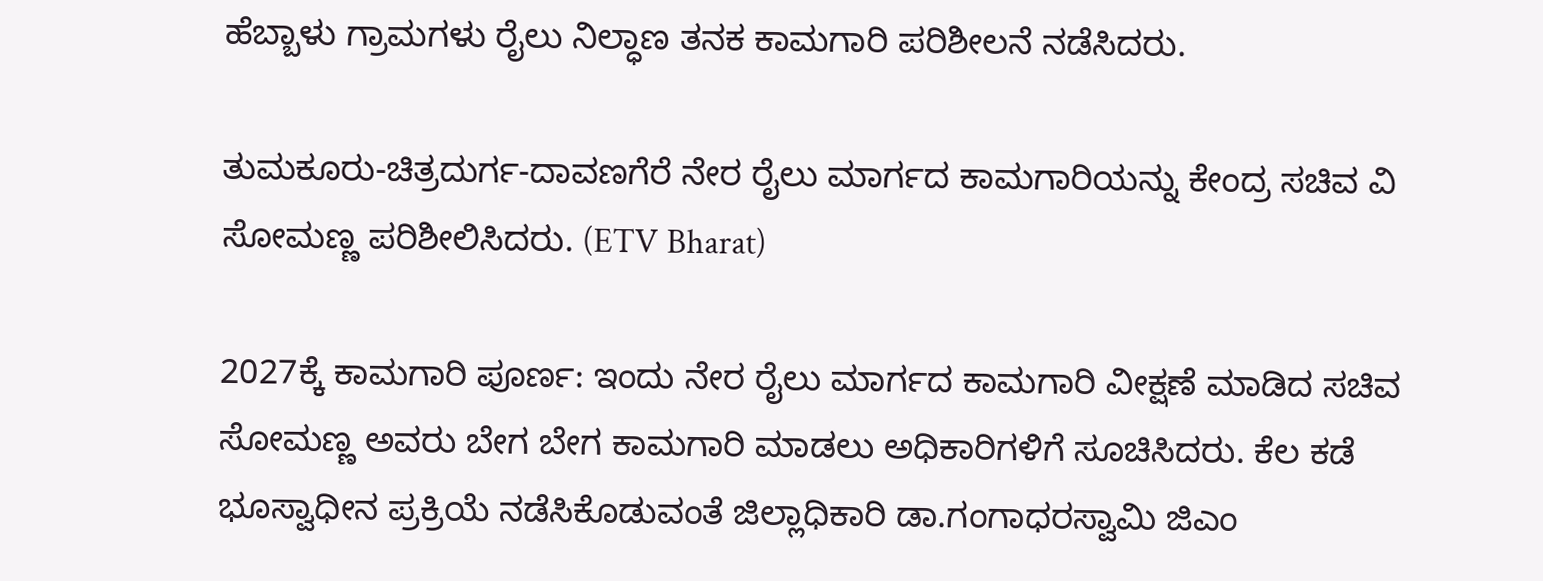ಹೆಬ್ಬಾಳು ಗ್ರಾಮಗಳು ರೈಲು ನಿಲ್ಧಾಣ ತನಕ ಕಾಮಗಾರಿ ಪರಿಶೀಲನೆ ನಡೆಸಿದರು.

ತುಮಕೂರು-ಚಿತ್ರದುರ್ಗ-ದಾವಣಗೆರೆ ನೇರ ರೈಲು ಮಾರ್ಗದ ಕಾಮಗಾರಿಯನ್ನು ಕೇಂದ್ರ ಸಚಿವ ವಿ ಸೋಮಣ್ಣ ಪರಿಶೀಲಿಸಿದರು. (ETV Bharat)

2027ಕ್ಕೆ ಕಾಮಗಾರಿ ಪೂರ್ಣ‌: ಇಂದು ನೇರ ರೈಲು ಮಾರ್ಗದ ಕಾಮಗಾರಿ ವೀಕ್ಷಣೆ ಮಾಡಿದ ಸಚಿವ ಸೋಮಣ್ಣ ಅವರು ಬೇಗ ಬೇಗ ಕಾಮಗಾರಿ ಮಾಡಲು ಅಧಿಕಾರಿಗಳಿಗೆ ಸೂಚಿಸಿದರು. ಕೆಲ ಕಡೆ ಭೂಸ್ವಾಧೀನ ಪ್ರಕ್ರಿಯೆ ನಡೆಸಿಕೊಡುವಂತೆ ಜಿಲ್ಲಾಧಿಕಾರಿ ಡಾ.ಗಂಗಾಧರಸ್ವಾಮಿ ಜಿಎಂ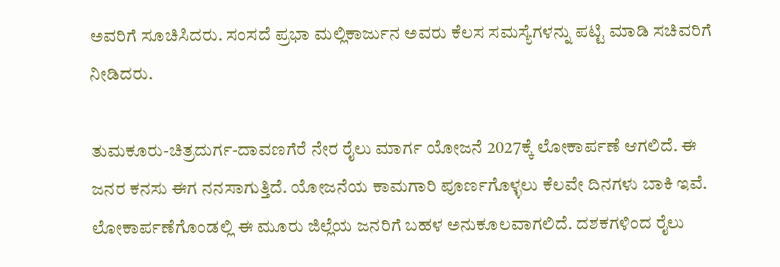ಅವರಿಗೆ ಸೂಚಿಸಿದರು. ಸಂಸದೆ ಪ್ರಭಾ ಮಲ್ಲಿಕಾರ್ಜುನ ಅವರು ಕೆಲಸ ಸಮಸ್ಯೆಗಳನ್ನು ಪಟ್ಟಿ ಮಾಡಿ ಸಚಿವರಿಗೆ ನೀಡಿದರು.

ತುಮಕೂರು-ಚಿತ್ರದುರ್ಗ-ದಾವಣಗೆರೆ ನೇರ ರೈಲು ಮಾರ್ಗ ಯೋಜನೆ 2027ಕ್ಕೆ ಲೋಕಾರ್ಪಣೆ ಆಗಲಿದೆ. ಈ ಜನರ ಕನಸು ಈಗ ನನಸಾಗುತ್ತಿದೆ. ಯೋಜನೆಯ ಕಾಮಗಾರಿ ಪೂರ್ಣಗೊಳ್ಳಲು ಕೆಲವೇ ದಿನಗಳು ಬಾಕಿ ಇವೆ. ಲೋಕಾರ್ಪಣೆಗೊಂಡಲ್ಲಿ ಈ ಮೂರು ಜಿಲ್ಲೆಯ ಜನರಿಗೆ ಬಹಳ ಅನುಕೂಲವಾಗಲಿದೆ. ದಶಕಗಳಿಂದ ರೈಲು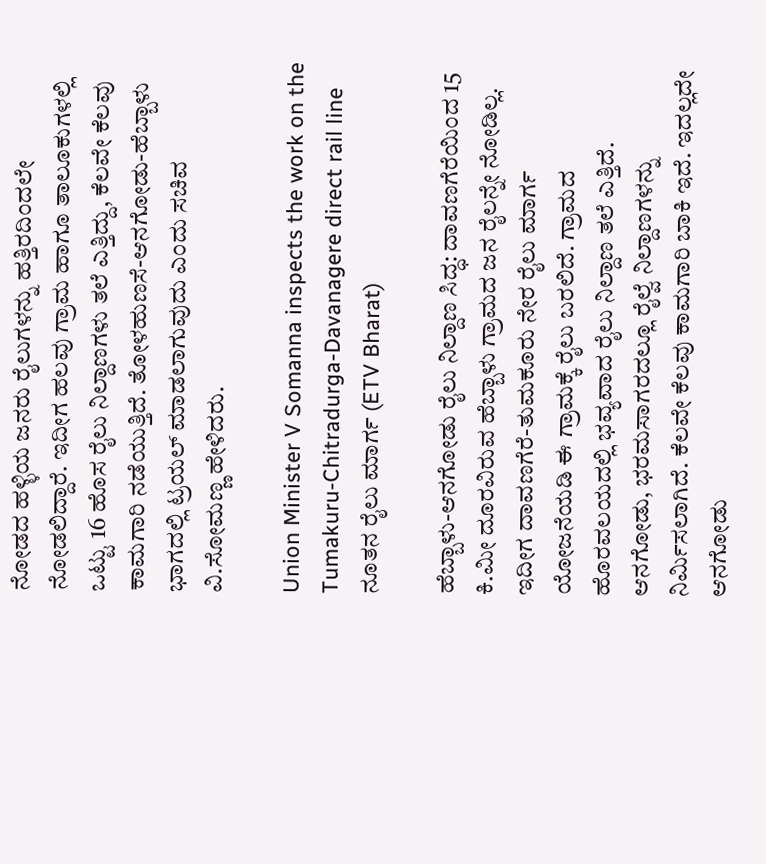ನೋಡದ ಹಳ್ಳಿಯ ಜನರು ರೈಲುಗಳನ್ನು ಹತ್ತಿರದಿಂದಲೇ ನೋಡಲಿದ್ದಾರೆ. ಇದೀಗ ಹಲವು ಗ್ರಾಮ ಹಾಗೂ ತಾಲೂಕುಗಳಲ್ಲಿ ಒಟ್ಟು 16 ಹೊಸ ರೈಲು ನಿಲ್ದಾಣಗಳು ತಲೆ ಎತ್ತಿದ್ದು, ಕೆಲವೇ ಕೆಲವು ಕಾಮಗಾರಿ ನಡೆಯುತ್ತಿದೆ. ತೋಳಹುಣಸೆ-ಆನಗೋಡು-ಹೆಬ್ಬಾಳು ಭಾಗದಲ್ಲಿ ಟ್ರಯಲ್ ಮಾಡಲಾಗುವುದು ಎಂದು ಸಚಿವ ವಿ.ಸೋಮಣ್ಣ ಹೇಳಿದರು.

Union Minister V Somanna inspects the work on the Tumakuru-Chitradurga-Davanagere direct rail line
ನೂತನ ರೈಲು ಮಾರ್ಗ (ETV Bharat)

ಹೆಬ್ಬಾಳು-ಆನಗೋಡು ರೈಲು ನಿಲ್ದಾಣ ಸಿದ್ಧ: ದಾವಣಗೆರೆಯಿಂದ 15 ಕಿ.ಮೀ ದೂರವಿರುವ ಹೆಬ್ಬಾಳು ಗ್ರಾಮದ ಜನ ರೈಲನ್ನೇ ನೋಡಿಲ್ಲ. ಇದೀಗ ದಾವಣಗೆರೆ-ತುಮಕೂರು ನೇರ ರೈಲು ಮಾರ್ಗ ಯೋಜನೆಯಡಿ ಈ ಗ್ರಾಮಕ್ಕೆ ರೈಲು ಬರಲಿದೆ. ಗ್ರಾಮದ ಹೊರವಲಯದಲ್ಲಿ ಭವ್ಯವಾದ ರೈಲು ನಿಲ್ದಾಣ ತಲೆ ಎತ್ತಿದೆ. ಆನಗೋಡು, ಭರಮಸಾಗರದಲ್ಲೂ ರೈಲ್ವೆ ನಿಲ್ದಾಣಗಳನ್ನು ನಿರ್ಮಿಸಲಾಗಿದೆ. ಕೆಲವೇ ಕೆಲವು ಕಾಮಗಾರಿ ಬಾಕಿ ಇದೆ. ಇದಲ್ಲದೇ ಆನಗೋಡು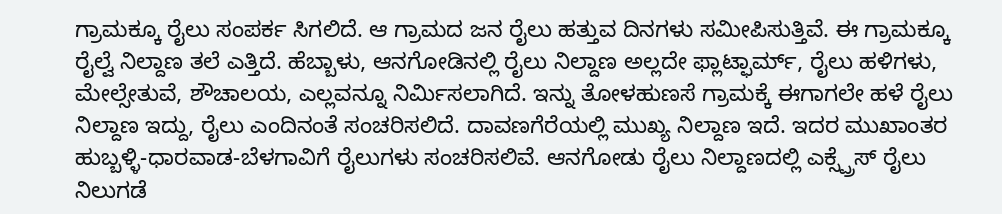ಗ್ರಾಮಕ್ಕೂ ರೈಲು ಸಂಪರ್ಕ ಸಿಗಲಿದೆ. ಆ ಗ್ರಾಮದ ಜನ ರೈಲು ಹತ್ತುವ ದಿನಗಳು ಸಮೀಪಿಸುತ್ತಿವೆ. ಈ ಗ್ರಾಮಕ್ಕೂ ರೈಲ್ವೆ ನಿಲ್ದಾಣ ತಲೆ ಎತ್ತಿದೆ. ಹೆಬ್ಬಾಳು, ಆನಗೋಡಿನಲ್ಲಿ ರೈಲು ನಿಲ್ದಾಣ ಅಲ್ಲದೇ ಫ್ಲಾಟ್ಫಾರ್ಮ್, ರೈಲು ಹಳಿಗಳು, ಮೇಲ್ಸೇತುವೆ, ಶೌಚಾಲಯ, ಎಲ್ಲವನ್ನೂ ನಿರ್ಮಿಸಲಾಗಿದೆ. ಇನ್ನು ತೋಳಹುಣಸೆ ಗ್ರಾಮಕ್ಕೆ ಈಗಾಗಲೇ ಹಳೆ ರೈಲು ನಿಲ್ದಾಣ ಇದ್ದು, ರೈಲು ಎಂದಿನಂತೆ ಸಂಚರಿಸಲಿದೆ. ದಾವಣಗೆರೆಯಲ್ಲಿ ಮುಖ್ಯ ನಿಲ್ದಾಣ ಇದೆ. ಇದರ ಮುಖಾಂತರ ಹುಬ್ಬಳ್ಳಿ-ಧಾರವಾಡ-ಬೆಳಗಾವಿಗೆ ರೈಲುಗಳು ಸಂಚರಿಸಲಿವೆ. ಆನಗೋಡು ರೈಲು ನಿಲ್ದಾಣದಲ್ಲಿ ಎಕ್ಸ್ಪ್ರೆಸ್ ರೈಲು ನಿಲುಗಡೆ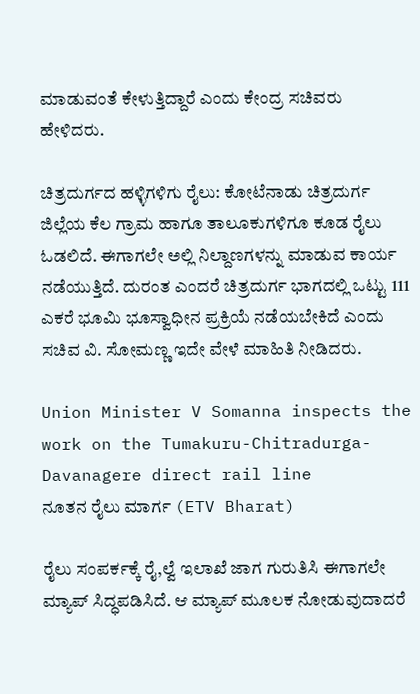ಮಾಡುವಂತೆ ಕೇಳುತ್ತಿದ್ದಾರೆ ಎಂದು ಕೇಂದ್ರ ಸಚಿವರು ಹೇಳಿದರು.

ಚಿತ್ರದುರ್ಗದ ಹಳ್ಳಿಗಳಿಗು ರೈಲು: ಕೋಟೆನಾಡು ಚಿತ್ರದುರ್ಗ ಜಿಲ್ಲೆಯ ಕೆಲ ಗ್ರಾಮ ಹಾಗೂ ತಾಲೂಕುಗಳಿಗೂ ಕೂಡ ರೈಲು ಓಡಲಿದೆ. ಈಗಾಗಲೇ ಅಲ್ಲಿ ನಿಲ್ದಾಣಗಳನ್ನು ಮಾಡುವ ಕಾರ್ಯ ನಡೆಯುತ್ತಿದೆ. ದುರಂತ ಎಂದರೆ ಚಿತ್ರದುರ್ಗ ಭಾಗದಲ್ಲಿ ಒಟ್ಟು 111 ಎಕರೆ ಭೂಮಿ ಭೂಸ್ವಾಧೀನ ಪ್ರಕ್ರಿಯೆ ನಡೆಯಬೇಕಿದೆ ಎಂದು ಸಚಿವ ವಿ. ಸೋಮಣ್ಣ ಇದೇ ವೇಳೆ ಮಾಹಿತಿ ನೀಡಿದರು.

Union Minister V Somanna inspects the work on the Tumakuru-Chitradurga-Davanagere direct rail line
ನೂತನ ರೈಲು ಮಾರ್ಗ (ETV Bharat)

ರೈಲು ಸಂಪರ್ಕಕ್ಕೆ ರೈ,ಲ್ವೆ ಇಲಾಖೆ ಜಾಗ ಗುರುತಿಸಿ ಈಗಾಗಲೇ ಮ್ಯಾಪ್ ಸಿದ್ಧಪಡಿಸಿದೆ. ಆ ಮ್ಯಾಪ್ ಮೂಲಕ ನೋಡುವುದಾದರೆ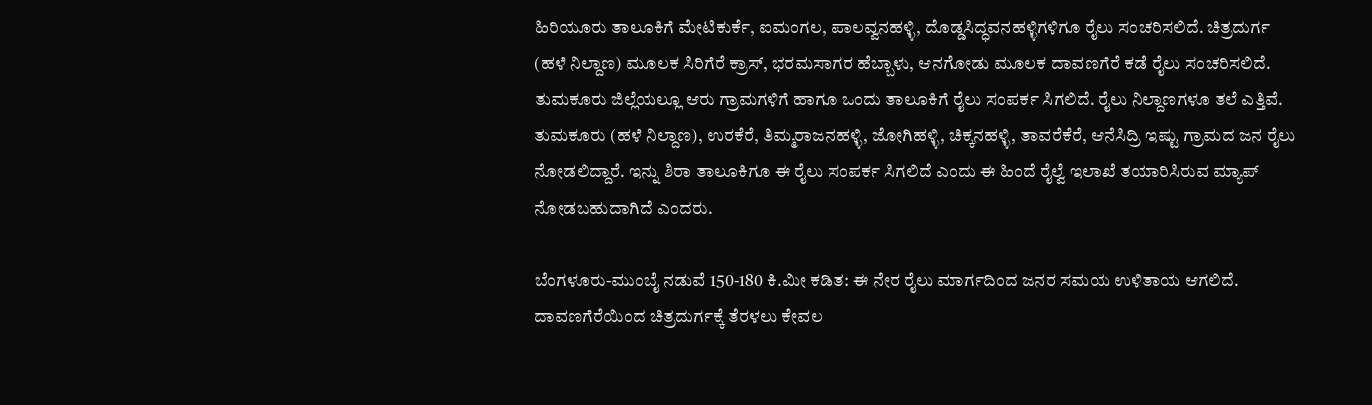ಹಿರಿಯೂರು ತಾಲೂಕಿಗೆ ಮೇಟಿಕುರ್ಕೆ, ಐಮಂಗಲ, ಪಾಲವ್ವನಹಳ್ಳಿ, ದೊಡ್ಡಸಿದ್ಧವನಹಳ್ಳಿಗಳಿಗೂ ರೈಲು ಸಂಚರಿಸಲಿದೆ. ಚಿತ್ರದುರ್ಗ (ಹಳೆ ನಿಲ್ದಾಣ) ಮೂಲಕ ಸಿರಿಗೆರೆ ಕ್ರಾಸ್‌, ಭರಮಸಾಗರ ಹೆಬ್ಬಾಳು, ಆನಗೋಡು ಮೂಲಕ ದಾವಣಗೆರೆ ಕಡೆ ರೈಲು ಸಂಚರಿಸಲಿದೆ. ತುಮಕೂರು ಜಿಲ್ಲೆಯಲ್ಲೂ ಆರು ಗ್ರಾಮಗಳಿಗೆ ಹಾಗೂ ಒಂದು ತಾಲೂಕಿಗೆ ರೈಲು ಸಂಪರ್ಕ ಸಿಗಲಿದೆ‌. ರೈಲು ನಿಲ್ದಾಣಗಳೂ ತಲೆ ಎತ್ತಿವೆ. ತುಮಕೂರು (ಹಳೆ ನಿಲ್ದಾಣ), ಉರಕೆರೆ, ತಿಮ್ಮರಾಜನಹಳ್ಳಿ, ಜೋಗಿಹಳ್ಳಿ, ಚಿಕ್ಕನಹಳ್ಳಿ, ತಾವರೆಕೆರೆ, ಆನೆಸಿದ್ರಿ ಇಷ್ಟು ಗ್ರಾಮದ ಜನ ರೈಲು ನೋಡಲಿದ್ದಾರೆ. ಇನ್ನು ಶಿರಾ ತಾಲೂಕಿಗೂ ಈ ರೈಲು ಸಂಪರ್ಕ ಸಿಗಲಿದೆ ಎಂದು ಈ ಹಿಂದೆ ರೈಲ್ವೆ ಇಲಾಖೆ ತಯಾರಿಸಿರುವ ಮ್ಯಾಪ್ ನೋಡಬಹುದಾಗಿದೆ ಎಂದರು.

ಬೆಂಗಳೂರು-ಮುಂಬೈ ನಡುವೆ 150-180 ಕಿ.ಮೀ ಕಡಿತ: ಈ ನೇರ ರೈಲು ಮಾರ್ಗದಿಂದ ಜನರ ಸಮಯ ಉಳಿತಾಯ ಆಗಲಿದೆ. ದಾವಣಗೆರೆಯಿಂದ ಚಿತ್ರದುರ್ಗಕ್ಕೆ ತೆರಳಲು ಕೇವಲ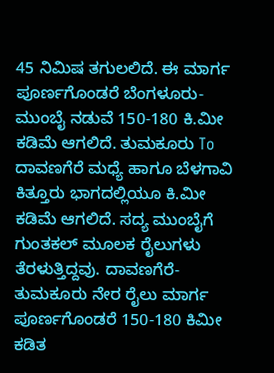45 ನಿಮಿಷ ತಗುಲಲಿದೆ. ಈ ಮಾರ್ಗ ಪೂರ್ಣಗೊಂಡರೆ ಬೆಂಗಳೂರು-ಮುಂಬೈ ನಡುವೆ 150-180 ಕಿ.ಮೀ ಕಡಿಮೆ ಆಗಲಿದೆ‌. ತುಮಕೂರು To ದಾವಣಗೆರೆ ಮಧ್ಯೆ ಹಾಗೂ ಬೆಳಗಾವಿ ಕಿತ್ತೂರು ಭಾಗದಲ್ಲಿಯೂ ಕಿ.ಮೀ ಕಡಿಮೆ ಆಗಲಿದೆ‌. ಸದ್ಯ ಮುಂಬೈಗೆ ಗುಂತಕಲ್ ಮೂಲಕ ರೈಲುಗಳು ತೆರಳುತ್ತಿದ್ದವು. ದಾವಣಗೆರೆ-ತುಮಕೂರು ನೇರ ರೈಲು ಮಾರ್ಗ ಪೂರ್ಣಗೊಂಡರೆ 150-180 ಕಿಮೀ ಕಡಿತ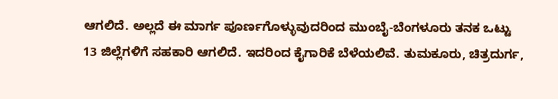ಆಗಲಿದೆ. ಅಲ್ಲದೆ ಈ ಮಾರ್ಗ ಪೂರ್ಣಗೊಳ್ಳುವುದರಿಂದ ಮುಂಬೈ-ಬೆಂಗಳೂರು ತನಕ ಒಟ್ಟು 13 ಜಿಲ್ಲೆಗಳಿಗೆ ಸಹಕಾರಿ ಆಗಲಿದೆ. ಇದರಿಂದ ಕೈಗಾರಿಕೆ ಬೆಳೆಯಲಿವೆ. ತುಮಕೂರು, ಚಿತ್ರದುರ್ಗ,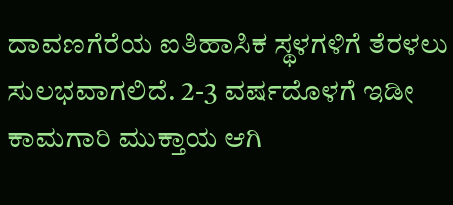ದಾವಣಗೆರೆಯ ಐತಿಹಾಸಿಕ ಸ್ಥಳಗಳಿಗೆ ತೆರಳಲು ಸುಲಭವಾಗಲಿದೆ. 2-3 ವರ್ಷದೊಳಗೆ ಇಡೀ ಕಾಮಗಾರಿ ಮುಕ್ತಾಯ ಆಗಿ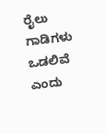ರೈಲು ಗಾಡಿಗಳು ಒಡಲಿವೆ ಎಂದು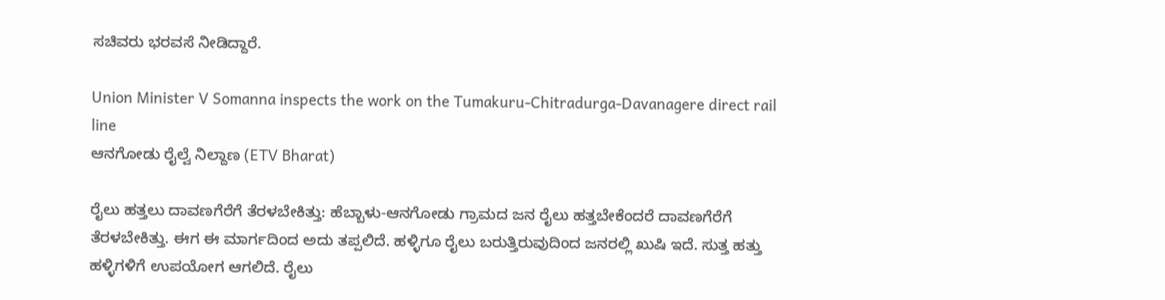ಸಚಿವರು ಭರವಸೆ ನೀಡಿದ್ದಾರೆ.

Union Minister V Somanna inspects the work on the Tumakuru-Chitradurga-Davanagere direct rail line
ಆನಗೋಡು ರೈಲ್ವೆ ನಿಲ್ದಾಣ (ETV Bharat)

ರೈಲು ಹತ್ತಲು ದಾವಣಗೆರೆಗೆ ತೆರಳಬೇಕಿತ್ತು: ಹೆಬ್ಬಾಳು-ಆನಗೋಡು ಗ್ರಾಮದ ಜನ ರೈಲು ಹತ್ತಬೇಕೆಂದರೆ ದಾವಣಗೆರೆಗೆ ತೆರಳಬೇಕಿತ್ತು. ಈಗ ಈ ಮಾರ್ಗದಿಂದ ಅದು ತಪ್ಪಲಿದೆ. ಹಳ್ಳಿಗೂ ರೈಲು ಬರುತ್ತಿರುವುದಿಂದ ಜನರಲ್ಲಿ ಖುಷಿ ಇದೆ. ಸುತ್ತ ಹತ್ತು ಹಳ್ಳಿಗಳಿಗೆ ಉಪಯೋಗ ಆಗಲಿದೆ. ರೈಲು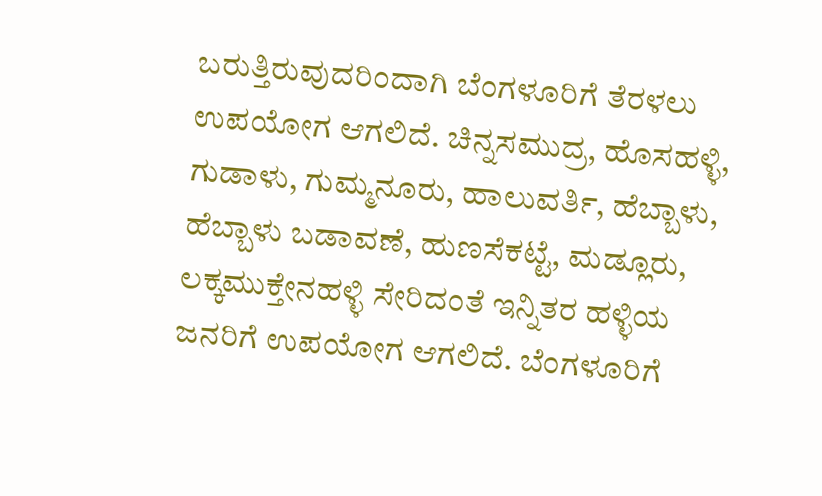ಬರುತ್ತಿರುವುದರಿಂದಾಗಿ ಬೆಂಗಳೂರಿಗೆ ತೆರಳಲು ಉಪಯೋಗ ಆಗಲಿದೆ. ಚಿನ್ನಸಮುದ್ರ, ಹೊಸಹಳ್ಳಿ, ಗುಡಾಳು, ಗುಮ್ಮನೂರು, ಹಾಲುವರ್ತಿ, ಹೆಬ್ಬಾಳು, ಹೆಬ್ಬಾಳು ಬಡಾವಣೆ, ಹುಣಸೆಕಟ್ಟೆ, ಮಡ್ಲೂರು, ಲಕ್ಕಮುಕ್ತೇನಹಳ್ಳಿ ಸೇರಿದಂತೆ ಇನ್ನಿತರ ಹಳ್ಳಿಯ ಜನರಿಗೆ ಉಪಯೋಗ ಆಗಲಿದೆ. ಬೆಂಗಳೂರಿಗೆ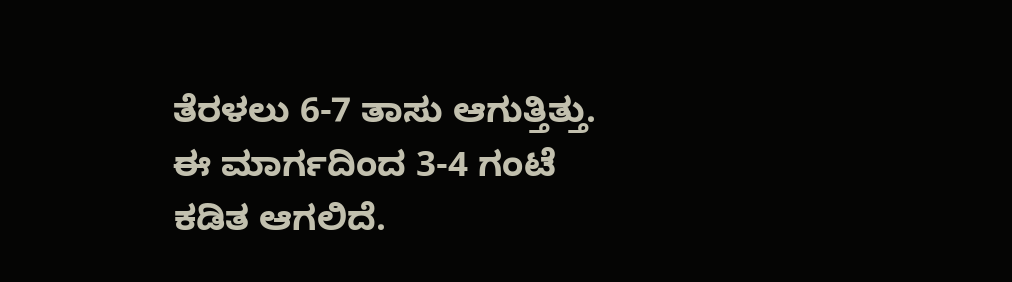ತೆರಳಲು 6-7 ತಾಸು ಆಗುತ್ತಿತ್ತು. ಈ ಮಾರ್ಗದಿಂದ 3-4 ಗಂಟೆ ಕಡಿತ ಆಗಲಿದೆ.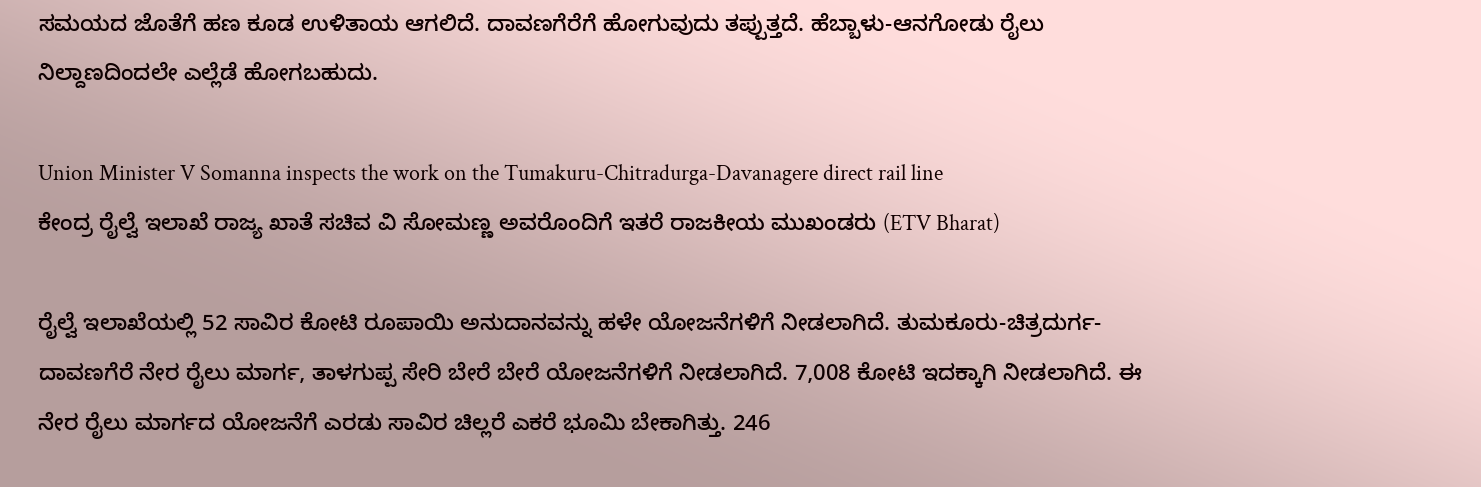ಸಮಯದ ಜೊತೆಗೆ ಹಣ ಕೂಡ ಉಳಿತಾಯ ಆಗಲಿದೆ. ದಾವಣಗೆರೆಗೆ ಹೋಗುವುದು ತಪ್ಪುತ್ತದೆ. ಹೆಬ್ಬಾಳು-ಆನಗೋಡು ರೈಲು ನಿಲ್ದಾಣದಿಂದಲೇ ಎಲ್ಲೆಡೆ ಹೋಗಬಹುದು.

Union Minister V Somanna inspects the work on the Tumakuru-Chitradurga-Davanagere direct rail line
ಕೇಂದ್ರ ರೈಲ್ವೆ ಇಲಾಖೆ ರಾಜ್ಯ ಖಾತೆ ಸಚಿವ ವಿ ಸೋಮಣ್ಣ ಅವರೊಂದಿಗೆ ಇತರೆ ರಾಜಕೀಯ ಮುಖಂಡರು (ETV Bharat)

ರೈಲ್ವೆ ಇಲಾಖೆಯಲ್ಲಿ 52 ಸಾವಿರ ಕೋಟಿ ರೂಪಾಯಿ ಅನುದಾನವನ್ನು ಹಳೇ ಯೋಜನೆಗಳಿಗೆ ನೀಡಲಾಗಿದೆ. ತುಮಕೂರು-ಚಿತ್ರದುರ್ಗ-ದಾವಣಗೆರೆ ನೇರ ರೈಲು ಮಾರ್ಗ, ತಾಳಗುಪ್ಪ ಸೇರಿ ಬೇರೆ ಬೇರೆ ಯೋಜನೆಗಳಿಗೆ ನೀಡಲಾಗಿದೆ. 7,008 ಕೋಟಿ ಇದಕ್ಕಾಗಿ ನೀಡಲಾಗಿದೆ. ಈ ನೇರ ರೈಲು ಮಾರ್ಗದ ಯೋಜನೆಗೆ ಎರಡು ಸಾವಿರ ಚಿಲ್ಲರೆ ಎಕರೆ ಭೂಮಿ ಬೇಕಾಗಿತ್ತು. 246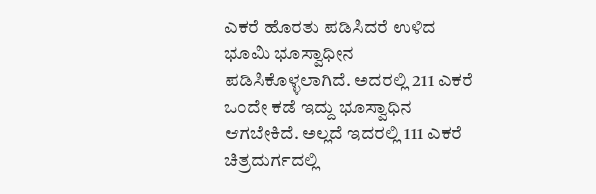ಎಕರೆ ಹೊರತು ಪಡಿಸಿದರೆ ಉಳಿದ ಭೂಮಿ ಭೂಸ್ವಾಧೀನ ಪಡಿಸಿಕೊಳ್ಳಲಾಗಿದೆ. ಅದರಲ್ಲಿ 211 ಎಕರೆ ಒಂದೇ ಕಡೆ ಇದ್ದು ಭೂಸ್ವಾಧಿನ ಆಗಬೇಕಿದೆ. ಅಲ್ಲದೆ ಇದರಲ್ಲಿ 111 ಎಕರೆ ಚಿತ್ರದುರ್ಗದಲ್ಲಿ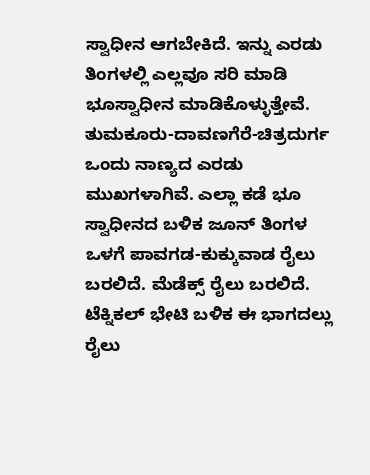ಸ್ವಾಧೀನ ಆಗಬೇಕಿದೆ. ಇನ್ನು ಎರಡು ತಿಂಗಳಲ್ಲಿ ಎಲ್ಲವೂ ಸರಿ ಮಾಡಿ ಭೂಸ್ವಾಧೀನ ಮಾಡಿಕೊಳ್ಳುತ್ತೇವೆ. ತುಮಕೂರು-ದಾವಣಗೆರೆ-ಚಿತ್ರದುರ್ಗ ಒಂದು ನಾಣ್ಯದ ಎರಡು ಮುಖಗಳಾಗಿವೆ. ಎಲ್ಲಾ ಕಡೆ ಭೂ ಸ್ವಾಧೀನದ ಬಳಿಕ ಜೂನ್ ತಿಂಗಳ ಒಳಗೆ ಪಾವಗಡ-ಕುಕ್ಕುವಾಡ ರೈಲು ಬರಲಿದೆ. ಮೆಡೆಕ್ಸ್ ರೈಲು ಬರಲಿದೆ. ಟೆಕ್ನಿಕಲ್ ಭೇಟಿ ಬಳಿಕ ಈ ಭಾಗದಲ್ಲು ರೈಲು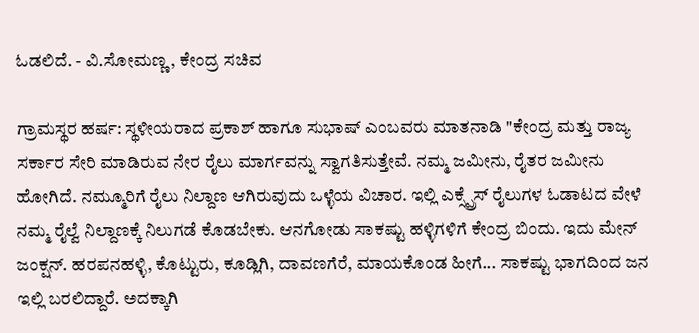ಓಡಲಿದೆ. - ವಿ.ಸೋಮಣ್ಣ, ಕೇಂದ್ರ ಸಚಿವ

ಗ್ರಾಮಸ್ಥರ ಹರ್ಷ: ಸ್ಥಳೀಯರಾದ ಪ್ರಕಾಶ್ ಹಾಗೂ ಸುಭಾಷ್ ಎಂಬವರು ಮಾತನಾಡಿ "ಕೇಂದ್ರ ಮತ್ತು ರಾಜ್ಯ ಸರ್ಕಾರ ಸೇರಿ ಮಾಡಿರುವ ನೇರ ರೈಲು ಮಾರ್ಗವನ್ನು ಸ್ವಾಗತಿಸುತ್ತೇವೆ. ನಮ್ಮ ಜಮೀನು, ರೈತರ ಜಮೀನು ಹೋಗಿದೆ. ನಮ್ಮೂರಿಗೆ ರೈಲು ನಿಲ್ದಾಣ ಆಗಿರುವುದು ಒಳ್ಳೆಯ ವಿಚಾರ. ಇಲ್ಲಿ ಎಕ್ಸ್ಪ್ರೆಸ್ ರೈಲುಗಳ ಓಡಾಟದ ವೇಳೆ ನಮ್ಮ ರೈಲ್ವೆ ನಿಲ್ದಾಣಕ್ಕೆ ನಿಲುಗಡೆ ಕೊಡಬೇಕು. ಆನಗೋಡು ಸಾಕಷ್ಟು ಹಳ್ಳಿಗಳಿಗೆ ಕೇಂದ್ರ ಬಿಂದು. ಇದು ಮೇನ್ ಜಂಕ್ಷನ್. ಹರಪನಹಳ್ಳಿ, ಕೊಟ್ಟುರು, ಕೂಡ್ಲಿಗಿ, ದಾವಣಗೆರೆ, ಮಾಯಕೊಂಡ ಹೀಗೆ... ಸಾಕಷ್ಟು ಭಾಗದಿಂದ ಜನ ಇಲ್ಲಿ ಬರಲಿದ್ದಾರೆ. ಅದಕ್ಕಾಗಿ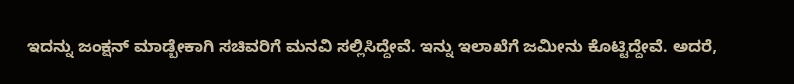ಇದನ್ನು ಜಂಕ್ಷನ್ ಮಾಡ್ಬೇಕಾಗಿ ಸಚಿವರಿಗೆ ಮನವಿ ಸಲ್ಲಿಸಿದ್ದೇವೆ. ಇನ್ನು ಇಲಾಖೆಗೆ ಜಮೀನು ಕೊಟ್ಟಿದ್ದೇವೆ. ಅದರೆ,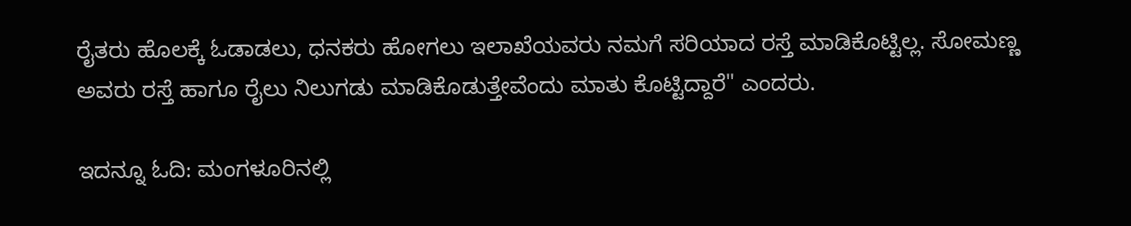ರೈತರು ಹೊಲಕ್ಕೆ ಓಡಾಡಲು, ಧನಕರು ಹೋಗಲು ಇಲಾಖೆಯವರು ನಮಗೆ ಸರಿಯಾದ ರಸ್ತೆ ಮಾಡಿಕೊಟ್ಟಿಲ್ಲ. ಸೋಮಣ್ಣ ಅವರು ರಸ್ತೆ ಹಾಗೂ ರೈಲು ನಿಲುಗಡು ಮಾಡಿಕೊಡುತ್ತೇವೆಂದು ಮಾತು ಕೊಟ್ಟಿದ್ದಾರೆ" ಎಂದರು.

ಇದನ್ನೂ ಓದಿ: ಮಂಗಳೂರಿನಲ್ಲಿ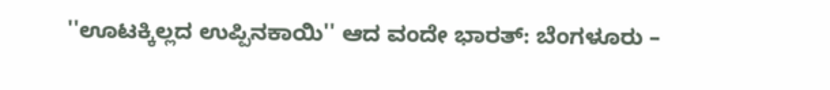''ಊಟಕ್ಕಿಲ್ಲದ ಉಪ್ಪಿನಕಾಯಿ'' ಆದ ವಂದೇ ಭಾರತ್: ಬೆಂಗಳೂರು –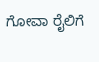ಗೋವಾ ರೈಲಿಗೆ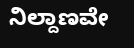ನಿಲ್ದಾಣವೇ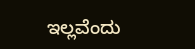ಇಲ್ಲವೆಂದು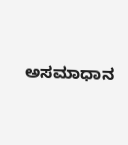ಅಸಮಾಧಾನ